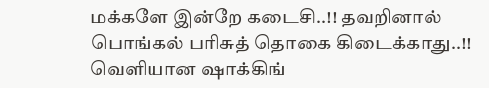மக்களே இன்றே கடைசி..!! தவறினால் பொங்கல் பரிசுத் தொகை கிடைக்காது..!! வெளியான ஷாக்கிங்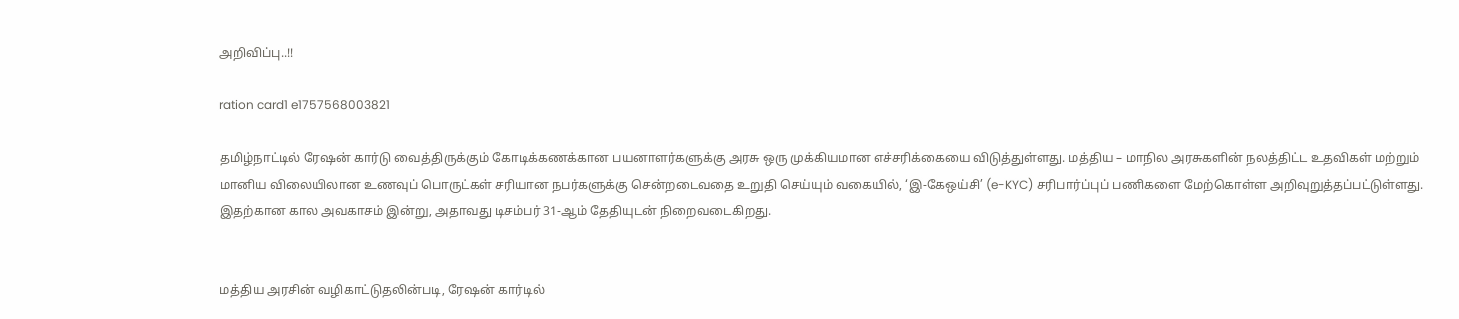அறிவிப்பு..!!

ration card1 e1757568003821

தமிழ்நாட்டில் ரேஷன் கார்டு வைத்திருக்கும் கோடிக்கணக்கான பயனாளர்களுக்கு அரசு ஒரு முக்கியமான எச்சரிக்கையை விடுத்துள்ளது. மத்திய – மாநில அரசுகளின் நலத்திட்ட உதவிகள் மற்றும் மானிய விலையிலான உணவுப் பொருட்கள் சரியான நபர்களுக்கு சென்றடைவதை உறுதி செய்யும் வகையில், ‘இ-கேஒய்சி’ (e-KYC) சரிபார்ப்புப் பணிகளை மேற்கொள்ள அறிவுறுத்தப்பட்டுள்ளது. இதற்கான கால அவகாசம் இன்று, அதாவது டிசம்பர் 31-ஆம் தேதியுடன் நிறைவடைகிறது.


மத்திய அரசின் வழிகாட்டுதலின்படி, ரேஷன் கார்டில்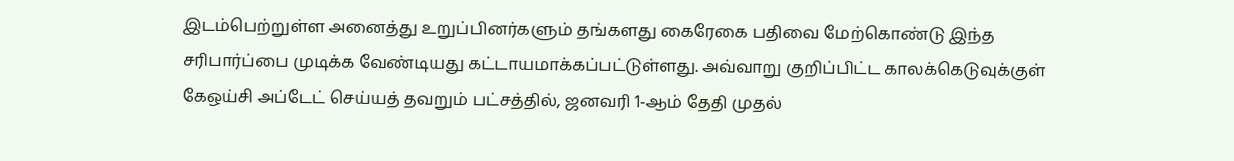இடம்பெற்றுள்ள அனைத்து உறுப்பினர்களும் தங்களது கைரேகை பதிவை மேற்கொண்டு இந்த சரிபார்ப்பை முடிக்க வேண்டியது கட்டாயமாக்கப்பட்டுள்ளது. அவ்வாறு குறிப்பிட்ட காலக்கெடுவுக்குள் கேஒய்சி அப்டேட் செய்யத் தவறும் பட்சத்தில், ஜனவரி 1-ஆம் தேதி முதல்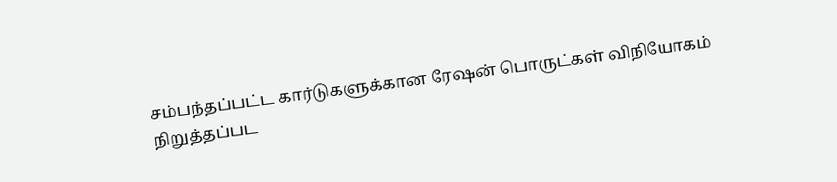சம்பந்தப்பட்ட கார்டுகளுக்கான ரேஷன் பொருட்கள் விநியோகம் நிறுத்தப்பட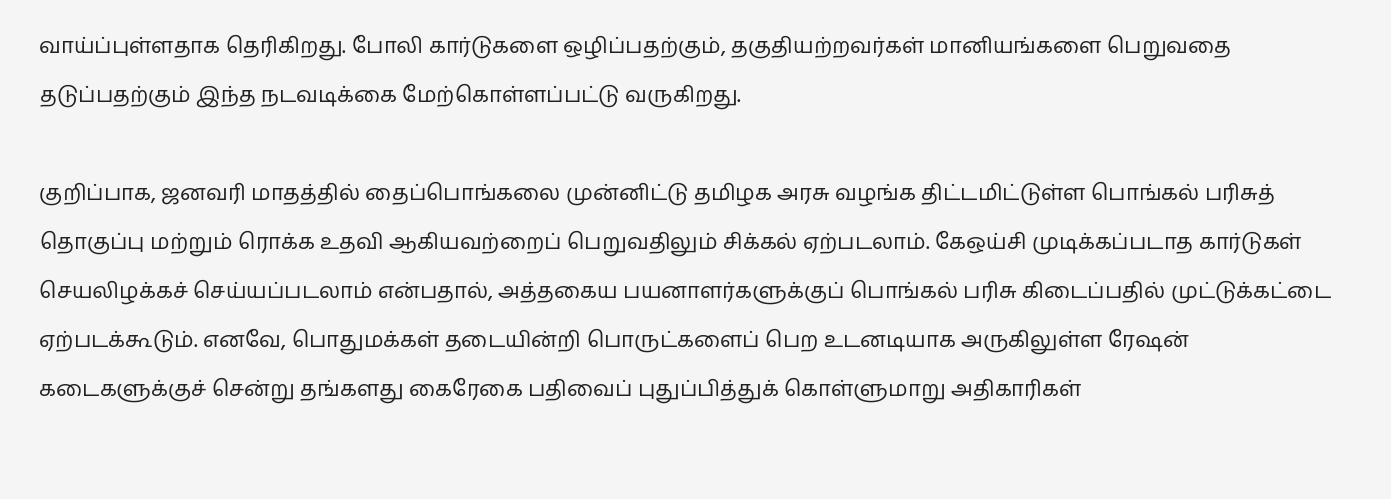வாய்ப்புள்ளதாக தெரிகிறது. போலி கார்டுகளை ஒழிப்பதற்கும், தகுதியற்றவர்கள் மானியங்களை பெறுவதை தடுப்பதற்கும் இந்த நடவடிக்கை மேற்கொள்ளப்பட்டு வருகிறது.

குறிப்பாக, ஜனவரி மாதத்தில் தைப்பொங்கலை முன்னிட்டு தமிழக அரசு வழங்க திட்டமிட்டுள்ள பொங்கல் பரிசுத் தொகுப்பு மற்றும் ரொக்க உதவி ஆகியவற்றைப் பெறுவதிலும் சிக்கல் ஏற்படலாம். கேஒய்சி முடிக்கப்படாத கார்டுகள் செயலிழக்கச் செய்யப்படலாம் என்பதால், அத்தகைய பயனாளர்களுக்குப் பொங்கல் பரிசு கிடைப்பதில் முட்டுக்கட்டை ஏற்படக்கூடும். எனவே, பொதுமக்கள் தடையின்றி பொருட்களைப் பெற உடனடியாக அருகிலுள்ள ரேஷன் கடைகளுக்குச் சென்று தங்களது கைரேகை பதிவைப் புதுப்பித்துக் கொள்ளுமாறு அதிகாரிகள்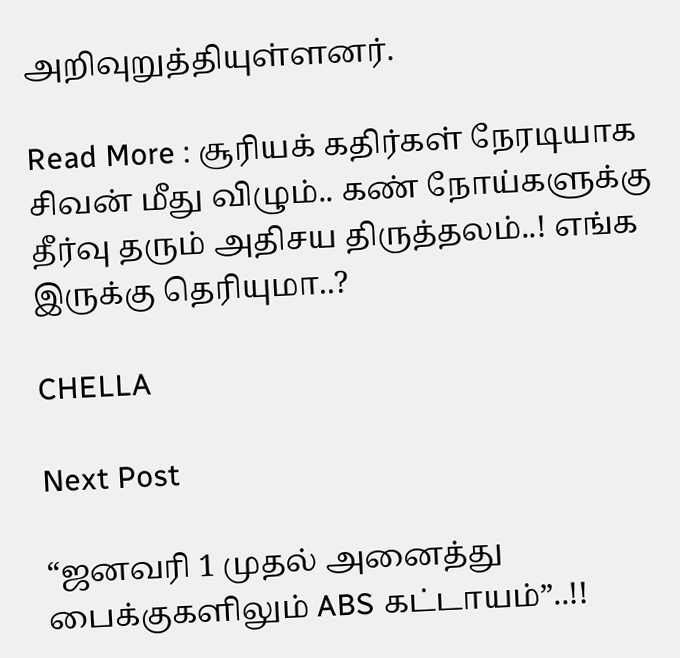அறிவுறுத்தியுள்ளனர்.

Read More : சூரியக் கதிர்கள் நேரடியாக சிவன் மீது விழும்.. கண் நோய்களுக்கு தீர்வு தரும் அதிசய திருத்தலம்..! எங்க இருக்கு தெரியுமா..?

CHELLA

Next Post

“ஜனவரி 1 முதல் அனைத்து பைக்குகளிலும் ABS கட்டாயம்”..!!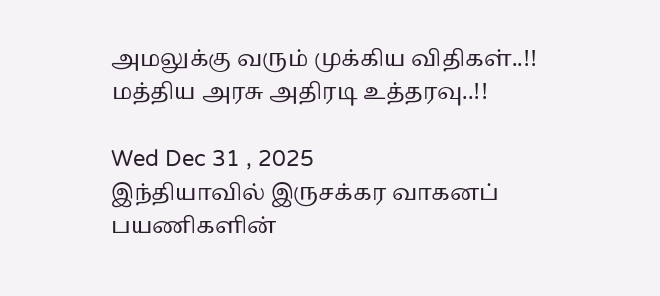அமலுக்கு வரும் முக்கிய விதிகள்..!! மத்திய அரசு அதிரடி உத்தரவு..!!

Wed Dec 31 , 2025
இந்தியாவில் இருசக்கர வாகனப் பயணிகளின்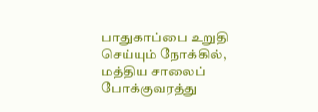பாதுகாப்பை உறுதி செய்யும் நோக்கில், மத்திய சாலைப் போக்குவரத்து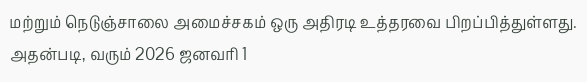மற்றும் நெடுஞ்சாலை அமைச்சகம் ஒரு அதிரடி உத்தரவை பிறப்பித்துள்ளது. அதன்படி, வரும் 2026 ஜனவரி 1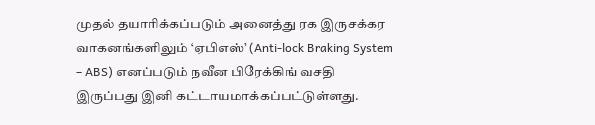முதல் தயாரிக்கப்படும் அனைத்து ரக இருசக்கர வாகனங்களிலும் ‘ஏபிஎஸ்’ (Anti-lock Braking System – ABS) எனப்படும் நவீன பிரேக்கிங் வசதி இருப்பது இனி கட்டாயமாக்கப்பட்டுள்ளது.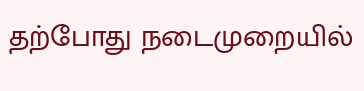தற்போது நடைமுறையில்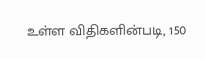உள்ள விதிகளின்படி, 150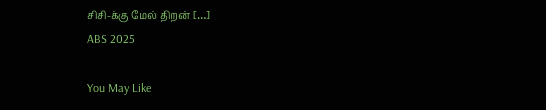சிசி-க்கு மேல் திறன் […]
ABS 2025

You May Like